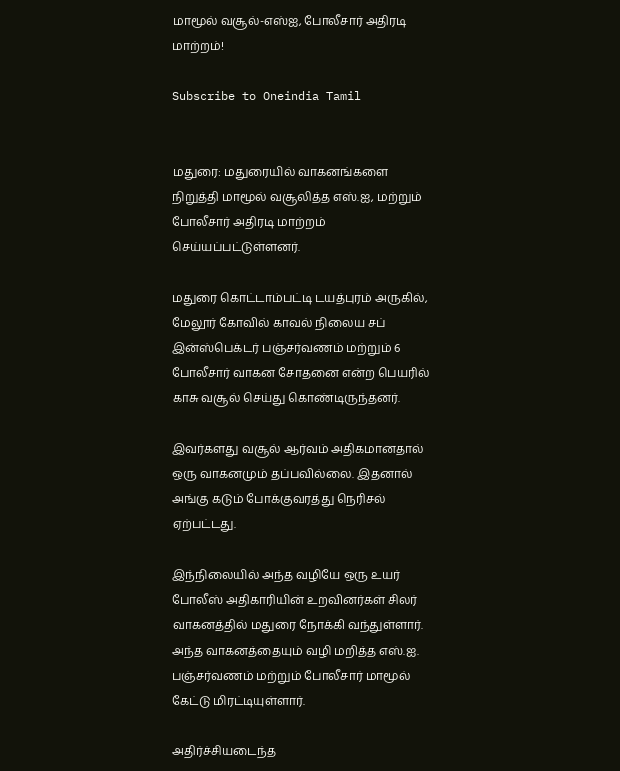மாமூல் வசூல்-எஸ்ஐ, போலீசார் அதிரடி மாற்றம்!

Subscribe to Oneindia Tamil


மதுரை: மதுரையில் வாகனங்களை நிறுத்தி மாமூல் வசூலித்த எஸ்.ஐ, மற்றும் போலீசார் அதிரடி மாற்றம் செய்யப்பட்டுள்ளனர்.

மதுரை கொட்டாம்பட்டி டயத்புரம் அருகில், மேலூர் கோவில் காவல் நிலைய சப் இன்ஸ்பெக்டர் பஞ்சர்வணம் மற்றும் 6 போலீசார் வாகன சோதனை என்ற பெயரில் காசு வசூல் செய்து கொண்டிருந்தனர்.

இவர்களது வசூல் ஆர்வம் அதிகமானதால் ஒரு வாகனமும் தப்பவில்லை. இதனால் அங்கு கடும் போக்குவரத்து நெரிசல் ஏற்பட்டது.

இந்நிலையில் அந்த வழியே ஒரு உயர் போலீஸ் அதிகாரியின் உறவினர்கள் சிலர் வாகனத்தில் மதுரை நோக்கி வந்துள்ளார். அந்த வாகனத்தையும் வழி மறித்த எஸ்.ஐ. பஞ்சர்வணம் மற்றும் போலீசார் மாமூல் கேட்டு மிரட்டியுள்ளார்.

அதிர்ச்சியடைந்த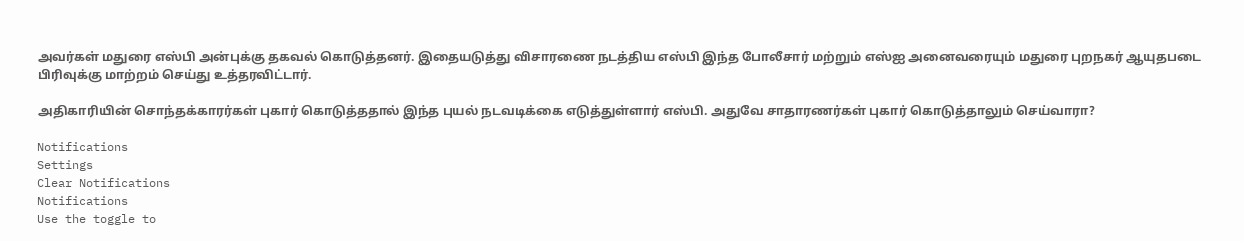அவர்கள் மதுரை எஸ்பி அன்புக்கு தகவல் கொடுத்தனர். இதையடுத்து விசாரணை நடத்திய எஸ்பி இந்த போலீசார் மற்றும் எஸ்ஐ அனைவரையும் மதுரை புறநகர் ஆயுதபடை பிரிவுக்கு மாற்றம் செய்து உத்தரவிட்டார்.

அதிகாரியின் சொந்தக்காரர்கள் புகார் கொடுத்ததால் இந்த புயல் நடவடிக்கை எடுத்துள்ளார் எஸ்பி. அதுவே சாதாரணர்கள் புகார் கொடுத்தாலும் செய்வாரா?

Notifications
Settings
Clear Notifications
Notifications
Use the toggle to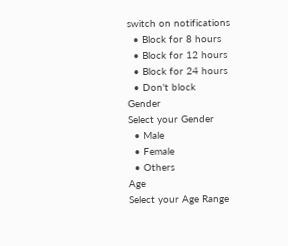switch on notifications
  • Block for 8 hours
  • Block for 12 hours
  • Block for 24 hours
  • Don't block
Gender
Select your Gender
  • Male
  • Female
  • Others
Age
Select your Age Range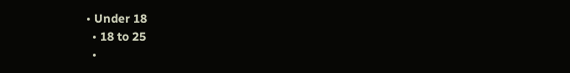• Under 18
  • 18 to 25
  •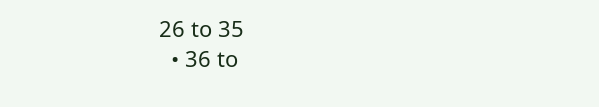26 to 35
  • 36 to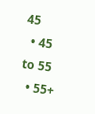45
  • 45 to 55
  • 55+